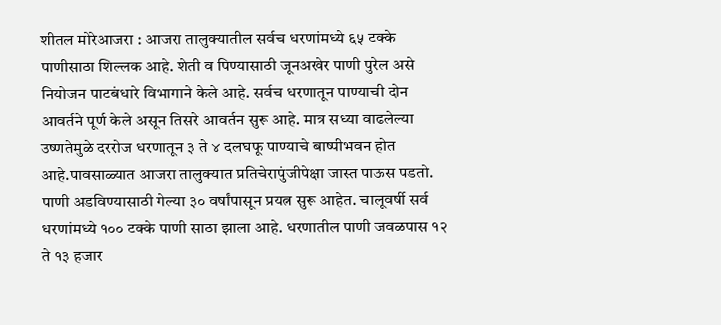शीतल मोरेआजरा : आजरा तालुक्यातील सर्वच धरणांमध्ये ६५ टक्के पाणीसाठा शिल्लक आहे. शेती व पिण्यासाठी जूनअखेर पाणी पुरेल असे नियोजन पाटबंधारे विभागाने केले आहे. सर्वच धरणातून पाण्याची दोन आवर्तने पूर्ण केले असून तिसरे आवर्तन सुरू आहे. मात्र सध्या वाढलेल्या उष्णतेमुळे दररोज धरणातून ३ ते ४ दलघफू पाण्याचे बाष्पीभवन होत आहे.पावसाळ्यात आजरा तालुक्यात प्रतिचेरापुंजीपेक्षा जास्त पाऊस पडतो. पाणी अडविण्यासाठी गेल्या ३० वर्षांपासून प्रयत्न सुरू आहेत. चालूवर्षी सर्व धरणांमध्ये १०० टक्के पाणी साठा झाला आहे. धरणातील पाणी जवळपास १२ ते १३ हजार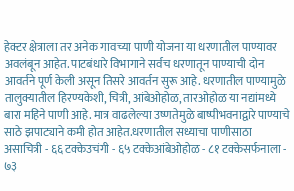हेक्टर क्षेत्राला तर अनेक गावच्या पाणी योजना या धरणातील पाण्यावर अवलंबून आहेत. पाटबंधारे विभागाने सर्वच धरणातून पाण्याची दोन आवर्तने पूर्ण केली असून तिसरे आवर्तन सुरू आहे. धरणातील पाण्यामुळे तालुक्यातील हिरण्यकेशी, चित्री, आंबेओहोळ, तारओहोळ या नद्यांमध्ये बारा महिने पाणी आहे. मात्र वाढलेल्या उष्णतेमुळे बाष्पीभवनाद्वारे पाण्याचे साठे झपाट्याने कमी होत आहेत.धरणातील सध्याचा पाणीसाठा असाचित्री - ६६ टक्केउचंगी - ६५ टक्केआंबेओहोळ - ८१ टक्केसर्फनाला - ७३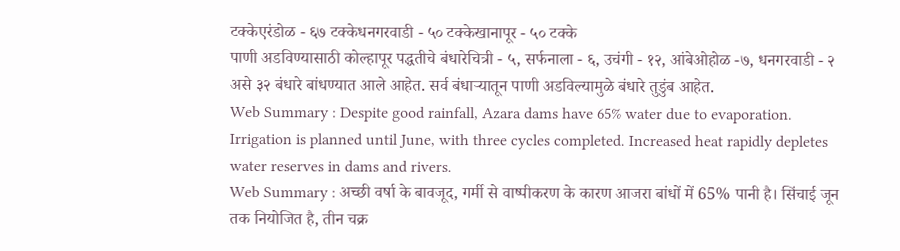टक्केएरंडोळ - ६७ टक्केधनगरवाडी - ५० टक्केखानापूर - ५० टक्के
पाणी अडविण्यासाठी कोल्हापूर पद्धतीचे बंधारेचित्री - ५, सर्फनाला - ६, उचंगी - १२, आंबेओहोळ -७, धनगरवाडी - २ असे ३२ बंधारे बांधण्यात आले आहेत. सर्व बंधाऱ्यातून पाणी अडविल्यामुळे बंधारे तुडुंब आहेत.
Web Summary : Despite good rainfall, Azara dams have 65% water due to evaporation. Irrigation is planned until June, with three cycles completed. Increased heat rapidly depletes water reserves in dams and rivers.
Web Summary : अच्छी वर्षा के बावजूद, गर्मी से वाष्पीकरण के कारण आजरा बांधों में 65% पानी है। सिंचाई जून तक नियोजित है, तीन चक्र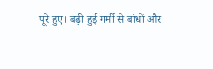पूरे हुए। बढ़ी हुई गर्मी से बांधों और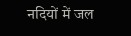नदियों में जल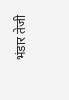भंडार तेजी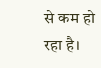से कम हो रहा है।